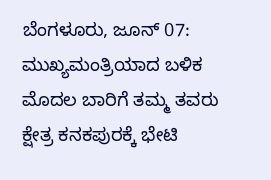ಬೆಂಗಳೂರು, ಜೂನ್ 07: ಮುಖ್ಯಮಂತ್ರಿಯಾದ ಬಳಿಕ ಮೊದಲ ಬಾರಿಗೆ ತಮ್ಮ ತವರು ಕ್ಷೇತ್ರ ಕನಕಪುರಕ್ಕೆ ಭೇಟಿ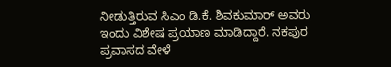ನೀಡುತ್ತಿರುವ ಸಿಎಂ ಡಿ.ಕೆ. ಶಿವಕುಮಾರ್ ಅವರು ಇಂದು ವಿಶೇಷ ಪ್ರಯಾಣ ಮಾಡಿದ್ದಾರೆ. ನಕಪುರ ಪ್ರವಾಸದ ವೇಳೆ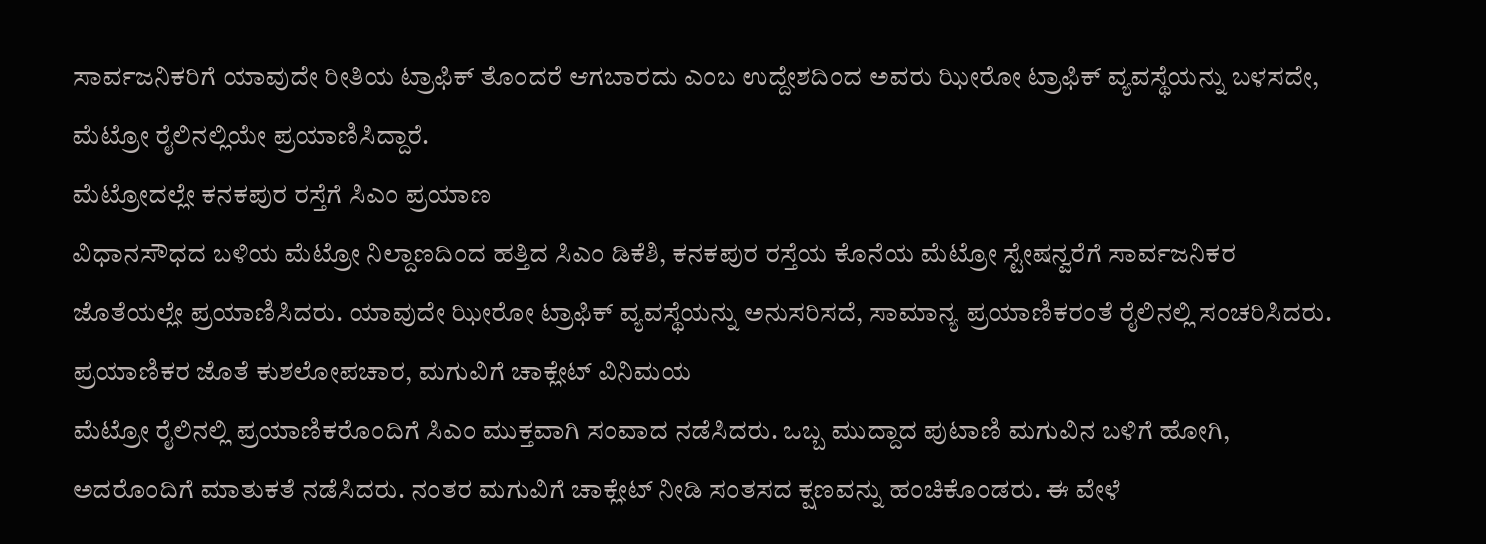ಸಾರ್ವಜನಿಕರಿಗೆ ಯಾವುದೇ ರೀತಿಯ ಟ್ರಾಫಿಕ್ ತೊಂದರೆ ಆಗಬಾರದು ಎಂಬ ಉದ್ದೇಶದಿಂದ ಅವರು ಝೀರೋ ಟ್ರಾಫಿಕ್ ವ್ಯವಸ್ಥೆಯನ್ನು ಬಳಸದೇ, ಮೆಟ್ರೋ ರೈಲಿನಲ್ಲಿಯೇ ಪ್ರಯಾಣಿಸಿದ್ದಾರೆ.
ಮೆಟ್ರೋದಲ್ಲೇ ಕನಕಪುರ ರಸ್ತೆಗೆ ಸಿಎಂ ಪ್ರಯಾಣ
ವಿಧಾನಸೌಧದ ಬಳಿಯ ಮೆಟ್ರೋ ನಿಲ್ದಾಣದಿಂದ ಹತ್ತಿದ ಸಿಎಂ ಡಿಕೆಶಿ, ಕನಕಪುರ ರಸ್ತೆಯ ಕೊನೆಯ ಮೆಟ್ರೋ ಸ್ಟೇಷನ್ವರೆಗೆ ಸಾರ್ವಜನಿಕರ ಜೊತೆಯಲ್ಲೇ ಪ್ರಯಾಣಿಸಿದರು. ಯಾವುದೇ ಝೀರೋ ಟ್ರಾಫಿಕ್ ವ್ಯವಸ್ಥೆಯನ್ನು ಅನುಸರಿಸದೆ, ಸಾಮಾನ್ಯ ಪ್ರಯಾಣಿಕರಂತೆ ರೈಲಿನಲ್ಲಿ ಸಂಚರಿಸಿದರು.
ಪ್ರಯಾಣಿಕರ ಜೊತೆ ಕುಶಲೋಪಚಾರ, ಮಗುವಿಗೆ ಚಾಕ್ಲೇಟ್ ವಿನಿಮಯ
ಮೆಟ್ರೋ ರೈಲಿನಲ್ಲಿ ಪ್ರಯಾಣಿಕರೊಂದಿಗೆ ಸಿಎಂ ಮುಕ್ತವಾಗಿ ಸಂವಾದ ನಡೆಸಿದರು. ಒಬ್ಬ ಮುದ್ದಾದ ಪುಟಾಣಿ ಮಗುವಿನ ಬಳಿಗೆ ಹೋಗಿ, ಅದರೊಂದಿಗೆ ಮಾತುಕತೆ ನಡೆಸಿದರು. ನಂತರ ಮಗುವಿಗೆ ಚಾಕ್ಲೇಟ್ ನೀಡಿ ಸಂತಸದ ಕ್ಷಣವನ್ನು ಹಂಚಿಕೊಂಡರು. ಈ ವೇಳೆ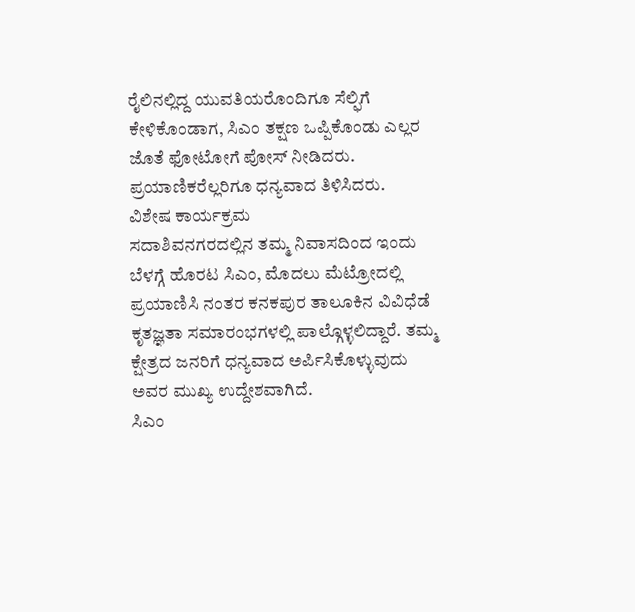ರೈಲಿನಲ್ಲಿದ್ದ ಯುವತಿಯರೊಂದಿಗೂ ಸೆಲ್ಫಿಗೆ ಕೇಳಿಕೊಂಡಾಗ, ಸಿಎಂ ತಕ್ಷಣ ಒಪ್ಪಿಕೊಂಡು ಎಲ್ಲರ ಜೊತೆ ಫೋಟೋಗೆ ಪೋಸ್ ನೀಡಿದರು. ಪ್ರಯಾಣಿಕರೆಲ್ಲರಿಗೂ ಧನ್ಯವಾದ ತಿಳಿಸಿದರು.
ವಿಶೇಷ ಕಾರ್ಯಕ್ರಮ
ಸದಾಶಿವನಗರದಲ್ಲಿನ ತಮ್ಮ ನಿವಾಸದಿಂದ ಇಂದು ಬೆಳಗ್ಗೆ ಹೊರಟ ಸಿಎಂ, ಮೊದಲು ಮೆಟ್ರೋದಲ್ಲಿ ಪ್ರಯಾಣಿಸಿ ನಂತರ ಕನಕಪುರ ತಾಲೂಕಿನ ವಿವಿಧೆಡೆ ಕೃತಜ್ಞತಾ ಸಮಾರಂಭಗಳಲ್ಲಿ ಪಾಲ್ಗೊಳ್ಳಲಿದ್ದಾರೆ. ತಮ್ಮ ಕ್ಷೇತ್ರದ ಜನರಿಗೆ ಧನ್ಯವಾದ ಅರ್ಪಿಸಿಕೊಳ್ಳುವುದು ಅವರ ಮುಖ್ಯ ಉದ್ದೇಶವಾಗಿದೆ.
ಸಿಎಂ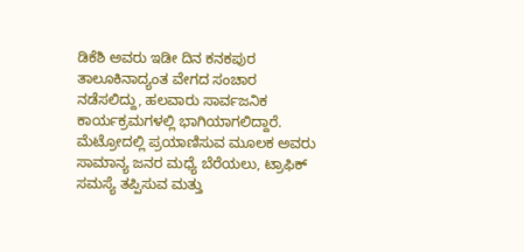ಡಿಕೆಶಿ ಅವರು ಇಡೀ ದಿನ ಕನಕಪುರ ತಾಲೂಕಿನಾದ್ಯಂತ ವೇಗದ ಸಂಚಾರ ನಡೆಸಲಿದ್ದು, ಹಲವಾರು ಸಾರ್ವಜನಿಕ ಕಾರ್ಯಕ್ರಮಗಳಲ್ಲಿ ಭಾಗಿಯಾಗಲಿದ್ದಾರೆ. ಮೆಟ್ರೋದಲ್ಲಿ ಪ್ರಯಾಣಿಸುವ ಮೂಲಕ ಅವರು ಸಾಮಾನ್ಯ ಜನರ ಮಧ್ಯೆ ಬೆರೆಯಲು, ಟ್ರಾಫಿಕ್ ಸಮಸ್ಯೆ ತಪ್ಪಿಸುವ ಮತ್ತು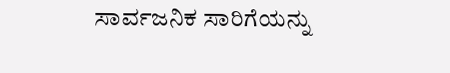ಸಾರ್ವಜನಿಕ ಸಾರಿಗೆಯನ್ನು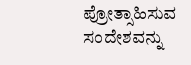ಪ್ರೋತ್ಸಾಹಿಸುವ ಸಂದೇಶವನ್ನು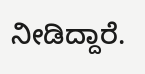ನೀಡಿದ್ದಾರೆ.